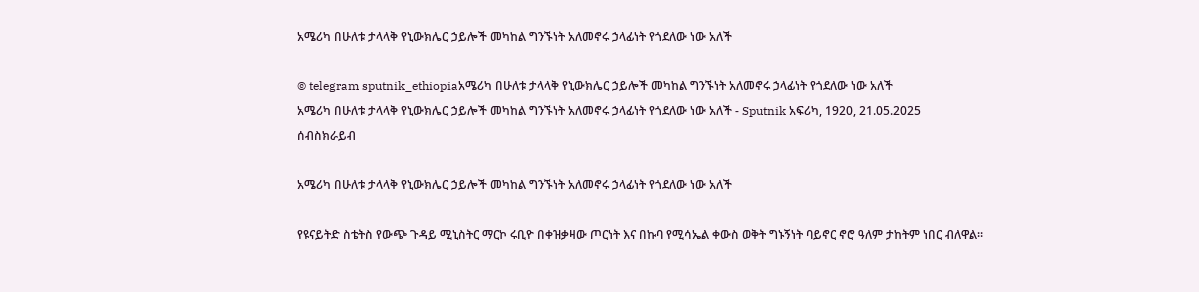አሜሪካ በሁለቱ ታላላቅ የኒውክሌር ኃይሎች መካከል ግንኙነት አለመኖሩ ኃላፊነት የጎደለው ነው አለች

© telegram sputnik_ethiopiaአሜሪካ በሁለቱ ታላላቅ የኒውክሌር ኃይሎች መካከል ግንኙነት አለመኖሩ ኃላፊነት የጎደለው ነው አለች
አሜሪካ በሁለቱ ታላላቅ የኒውክሌር ኃይሎች መካከል ግንኙነት አለመኖሩ ኃላፊነት የጎደለው ነው አለች - Sputnik አፍሪካ, 1920, 21.05.2025
ሰብስክራይብ

አሜሪካ በሁለቱ ታላላቅ የኒውክሌር ኃይሎች መካከል ግንኙነት አለመኖሩ ኃላፊነት የጎደለው ነው አለች

የዩናይትድ ስቴትስ የውጭ ጉዳይ ሚኒስትር ማርኮ ሩቢዮ በቀዝቃዛው ጦርነት እና በኩባ የሚሳኤል ቀውስ ወቅት ግኑኝነት ባይኖር ኖሮ ዓለም ታከትም ነበር ብለዋል።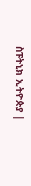ስፑትኒክ ኢትዮጵያ |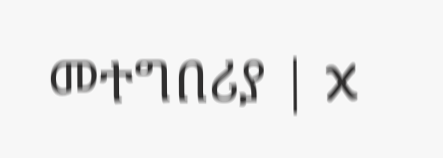መተግበሪያ | X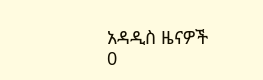አዳዲስ ዜናዎች
0